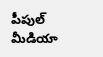పీపుల్ మీడియా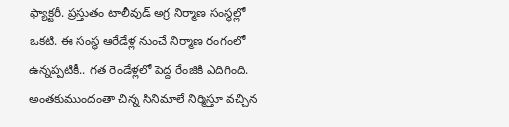ఫ్యాక్టరీ. ప్రస్తుతం టాలీవుడ్ అగ్ర నిర్మాణ సంస్థల్లో ఒకటి. ఈ సంస్థ ఆరేడేళ్ల నుంచే నిర్మాణ రంగంలో ఉన్నప్పటికీ.. గత రెండేళ్లలో పెద్ద రేంజికి ఎదిగింది. అంతకుముందంతా చిన్న సినిమాలే నిర్మిస్తూ వచ్చిన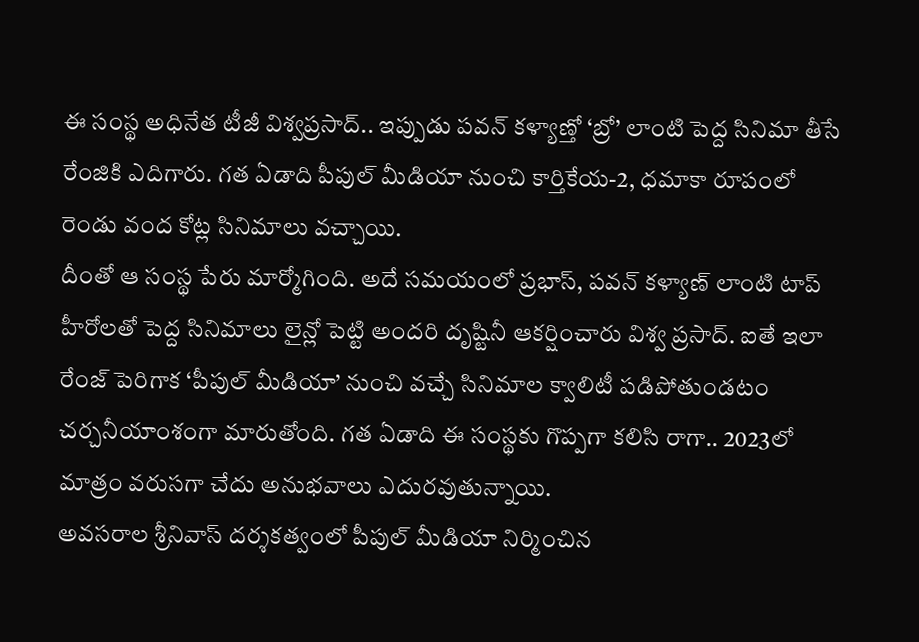ఈ సంస్థ అధినేత టీజీ విశ్వప్రసాద్.. ఇప్పుడు పవన్ కళ్యాణ్తో ‘బ్రో’ లాంటి పెద్ద సినిమా తీసే రేంజికి ఎదిగారు. గత ఏడాది పీపుల్ మీడియా నుంచి కార్తికేయ-2, ధమాకా రూపంలో రెండు వంద కోట్ల సినిమాలు వచ్చాయి.
దీంతో ఆ సంస్థ పేరు మార్మోగింది. అదే సమయంలో ప్రభాస్, పవన్ కళ్యాణ్ లాంటి టాప్ హీరోలతో పెద్ద సినిమాలు లైన్లో పెట్టి అందరి దృష్టినీ ఆకర్షించారు విశ్వ ప్రసాద్. ఐతే ఇలా రేంజ్ పెరిగాక ‘పీపుల్ మీడియా’ నుంచి వచ్చే సినిమాల క్వాలిటీ పడిపోతుండటం చర్చనీయాంశంగా మారుతోంది. గత ఏడాది ఈ సంస్థకు గొప్పగా కలిసి రాగా.. 2023లో మాత్రం వరుసగా చేదు అనుభవాలు ఎదురవుతున్నాయి.
అవసరాల శ్రీనివాస్ దర్శకత్వంలో పీపుల్ మీడియా నిర్మించిన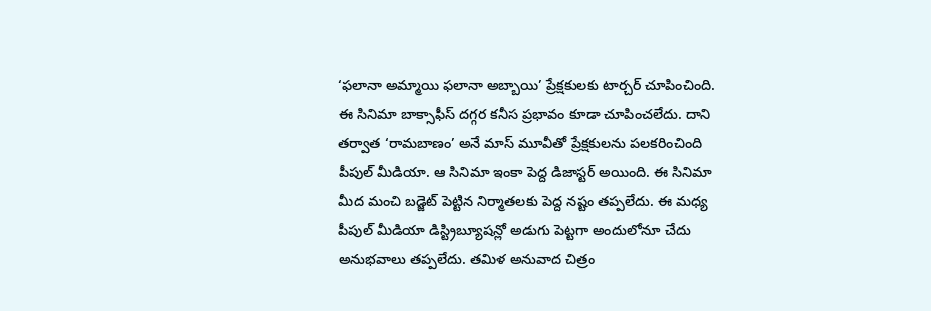‘ఫలానా అమ్మాయి ఫలానా అబ్బాయి’ ప్రేక్షకులకు టార్చర్ చూపించింది. ఈ సినిమా బాక్సాఫీస్ దగ్గర కనీస ప్రభావం కూడా చూపించలేదు. దాని తర్వాత ‘రామబాణం’ అనే మాస్ మూవీతో ప్రేక్షకులను పలకరించింది పీపుల్ మీడియా. ఆ సినిమా ఇంకా పెద్ద డిజాస్టర్ అయింది. ఈ సినిమా మీద మంచి బడ్జెట్ పెట్టిన నిర్మాతలకు పెద్ద నష్టం తప్పలేదు. ఈ మధ్య పీపుల్ మీడియా డిస్ట్రిబ్యూషన్లో అడుగు పెట్టగా అందులోనూ చేదు అనుభవాలు తప్పలేదు. తమిళ అనువాద చిత్రం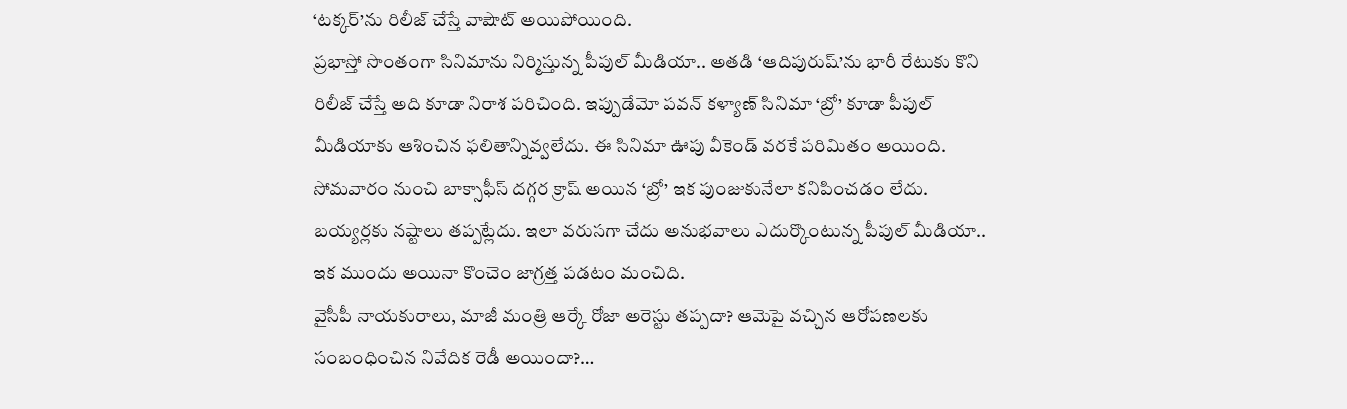‘టక్కర్’ను రిలీజ్ చేస్తే వాషౌట్ అయిపోయింది.
ప్రభాస్తో సొంతంగా సినిమాను నిర్మిస్తున్న పీపుల్ మీడియా.. అతడి ‘ఆదిపురుష్’ను భారీ రేటుకు కొని రిలీజ్ చేస్తే అది కూడా నిరాశ పరిచింది. ఇప్పుడేమో పవన్ కళ్యాణ్ సినిమా ‘బ్రో’ కూడా పీపుల్ మీడియాకు ఆశించిన ఫలితాన్నివ్వలేదు. ఈ సినిమా ఊపు వీకెండ్ వరకే పరిమితం అయింది. సోమవారం నుంచి బాక్సాఫీస్ దగ్గర క్రాష్ అయిన ‘బ్రో’ ఇక పుంజుకునేలా కనిపించడం లేదు. బయ్యర్లకు నష్టాలు తప్పట్లేదు. ఇలా వరుసగా చేదు అనుభవాలు ఎదుర్కొంటున్న పీపుల్ మీడియా.. ఇక ముందు అయినా కొంచెం జాగ్రత్త పడటం మంచిది.
వైసీపీ నాయకురాలు, మాజీ మంత్రి ఆర్కే రోజా అరెస్టు తప్పదా? ఆమెపై వచ్చిన ఆరోపణలకు సంబంధించిన నివేదిక రెడీ అయిందా?…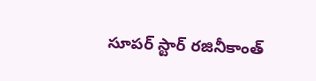సూపర్ స్టార్ రజినీకాంత్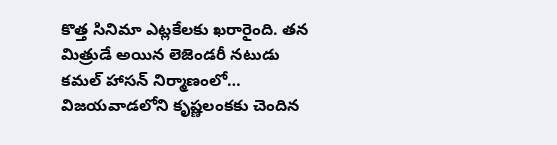కొత్త సినిమా ఎట్లకేలకు ఖరారైంది. తన మిత్రుడే అయిన లెజెండరీ నటుడు కమల్ హాసన్ నిర్మాణంలో…
విజయవాడలోని కృష్ణలంకకు చెందిన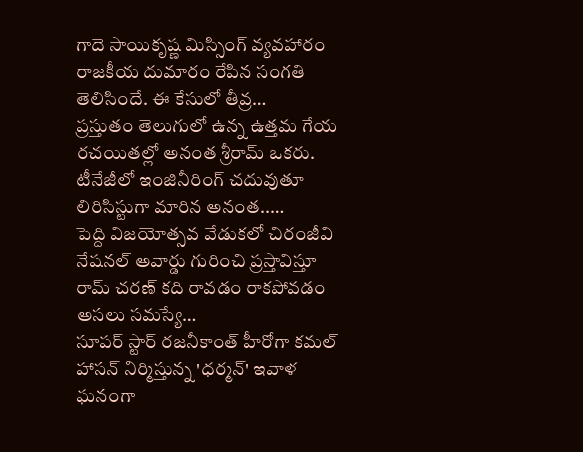గాదె సాయికృష్ణ మిస్సింగ్ వ్యవహారం రాజకీయ దుమారం రేపిన సంగతి తెలిసిందే. ఈ కేసులో తీవ్ర…
ప్రస్తుతం తెలుగులో ఉన్న ఉత్తమ గేయ రచయితల్లో అనంత శ్రీరామ్ ఒకరు. టీనేజీలో ఇంజినీరింగ్ చదువుతూ లిరిసిస్టుగా మారిన అనంత..…
పెద్ది విజయోత్సవ వేడుకలో చిరంజీవి నేషనల్ అవార్డు గురించి ప్రస్తావిస్తూ రామ్ చరణ్ కది రావడం రాకపోవడం అసలు సమస్యే…
సూపర్ స్టార్ రజనీకాంత్ హీరోగా కమల్ హాసన్ నిర్మిస్తున్న 'ధర్మన్' ఇవాళ ఘనంగా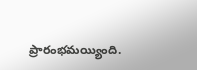ప్రారంభమయ్యింది.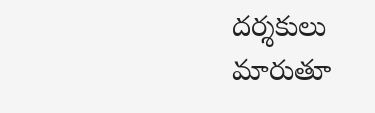దర్శకులు మారుతూ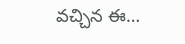వచ్చిన ఈ…